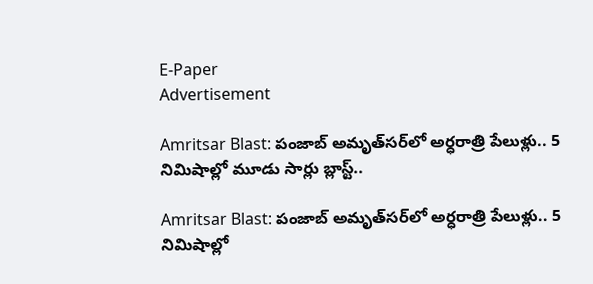E-Paper
Advertisement

Amritsar Blast: పంజాబ్ అమృత్‌సర్‌లో అర్ధరాత్రి పేలుళ్లు.. 5 నిమిషాల్లో మూడు సార్లు బ్లాస్ట్..

Amritsar Blast: పంజాబ్ అమృత్‌సర్‌లో అర్ధరాత్రి పేలుళ్లు.. 5 నిమిషాల్లో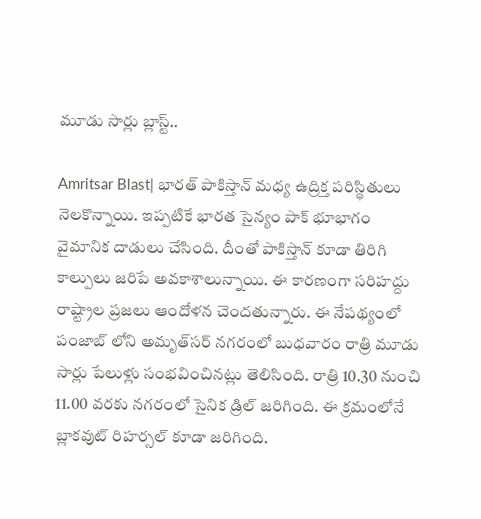మూడు సార్లు బ్లాస్ట్..

Amritsar Blast| భారత్ పాకిస్తాన్ మధ్య ఉద్రిక్త పరిస్థితులు నెలకొన్నాయి. ఇప్పటికే భారత సైన్యం పాక్ భూభాగం వైమానిక దాడులు చేసింది. దీంతో పాకిస్తాన్ కూడా తిరిగి కాల్పులు జరిపే అవకాశాలున్నాయి. ఈ కారణంగా సరిహద్దు రాష్ట్రాల ప్రజలు ఆందోళన చెందతున్నారు. ఈ నేపథ్యంలో పంజాబ్ లోని అమృత్‌సర్ నగరంలో బుధవారం రాత్రి మూడు సార్లు పేలుళ్లు సంభవించినట్లు తెలిసింది. రాత్రి 10.30 నుంచి 11.00 వరకు నగరంలో సైనిక డ్రిల్ జరిగింది. ఈ క్రమంలోనే బ్లాకవుట్ రిహర్సల్ కూడా జరిగింది.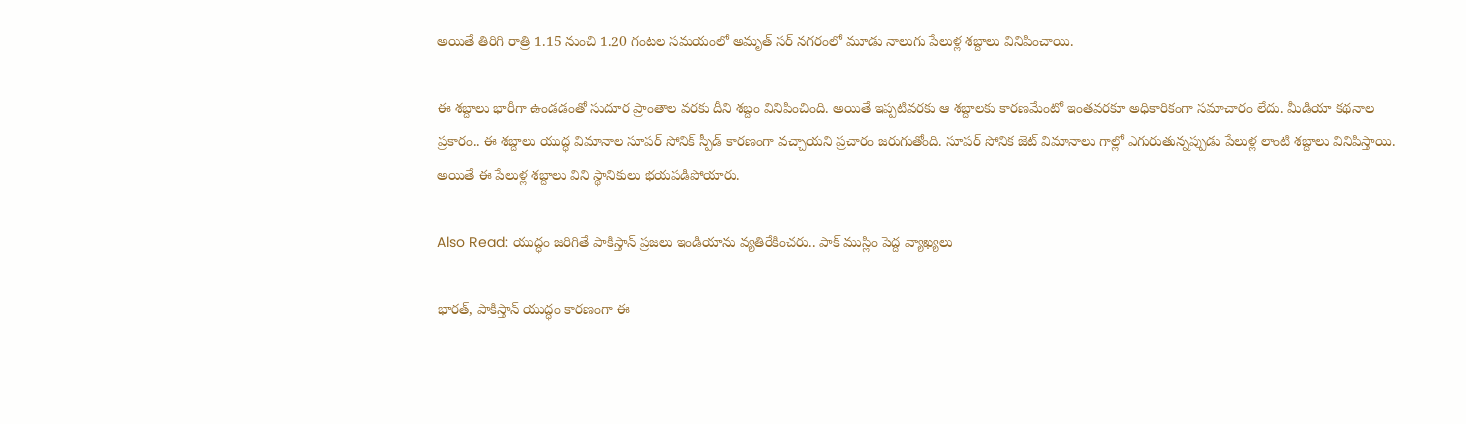అయితే తిరిగి రాత్రి 1.15 నుంచి 1.20 గంటల సమయంలో అమృత్ సర్ నగరంలో మూడు నాలుగు పేలుళ్ల శబ్దాలు వినిపించాయి.

ఈ శబ్దాలు భారీగా ఉండడంతో సుదూర ప్రాంతాల వరకు దీని శబ్దం వినిపించింది. అయితే ఇప్పటివరకు ఆ శబ్దాలకు కారణమేంటో ఇంతవరకూ అధికారికంగా సమాచారం లేదు. మీడియా కథనాల ప్రకారం.. ఈ శబ్దాలు యుద్ధ విమానాల సూపర్ సోనిక్ స్పీడ్ కారణంగా వచ్చాయని ప్రచారం జరుగుతోంది. సూపర్ సోనిక జెట్ విమానాలు గాల్లో ఎగురుతున్నప్పుడు పేలుళ్ల లాంటి శబ్దాలు వినిపిస్తాయి. అయితే ఈ పేలుళ్ల శబ్దాలు విని స్థానికులు భయపడిపోయారు.

Also Read: యుద్ధం జరిగితే పాకిస్తాన్ ప్రజలు ఇండియాను వ్యతిరేకించరు.. పాక్ ముస్లిం పెద్ద వ్యాఖ్యలు

భారత్, పాకిస్తాన్ యుద్ధం కారణంగా ఈ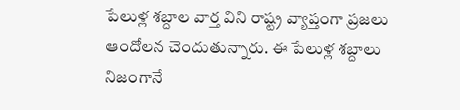పేలుళ్ల శబ్దాల వార్త విని రాష్ట్ర వ్యాప్తంగా ప్రజలు ఆందోలన చెందుతున్నారు. ఈ పేలుళ్ల శబ్దాలు నిజంగానే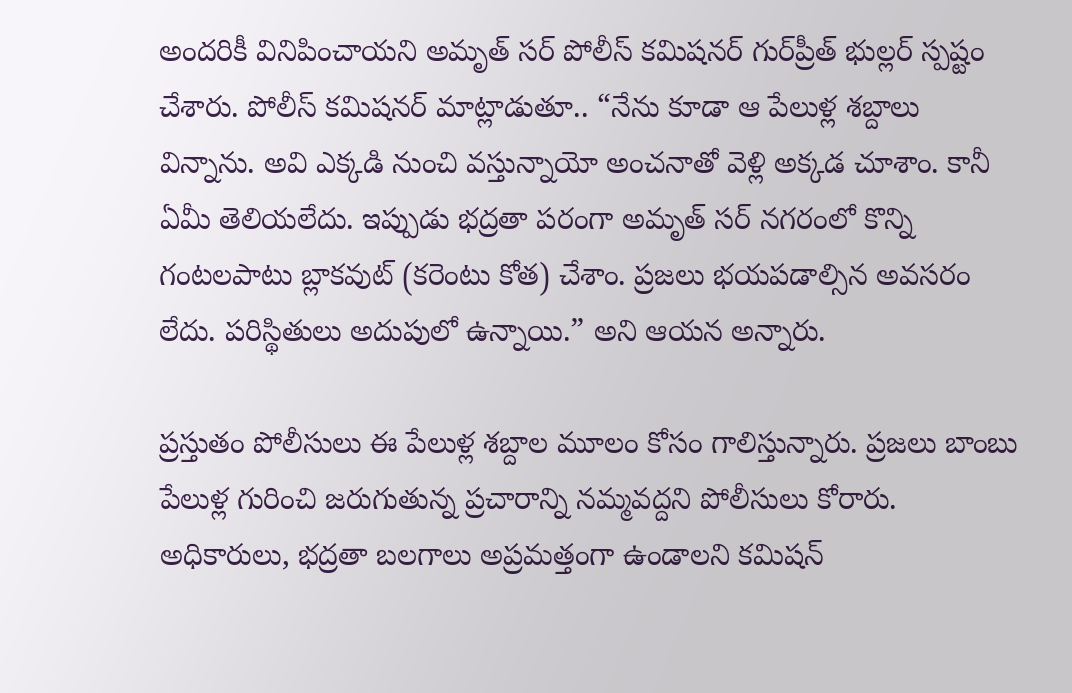అందరికీ వినిపించాయని అమృత్ సర్ పోలీస్ కమిషనర్ గుర్‌ప్రీత్ భుల్లర్ స్పష్టం చేశారు. పోలీస్ కమిషనర్ మాట్లాడుతూ.. “నేను కూడా ఆ పేలుళ్ల శబ్దాలు విన్నాను. అవి ఎక్కడి నుంచి వస్తున్నాయో అంచనాతో వెళ్లి అక్కడ చూశాం. కానీ ఏమీ తెలియలేదు. ఇప్పుడు భద్రతా పరంగా అమృత్ సర్ నగరంలో కొన్ని గంటలపాటు బ్లాకవుట్ (కరెంటు కోత) చేశాం. ప్రజలు భయపడాల్సిన అవసరం లేదు. పరిస్థితులు అదుపులో ఉన్నాయి.” అని ఆయన అన్నారు.

ప్రస్తుతం పోలీసులు ఈ పేలుళ్ల శబ్దాల మూలం కోసం గాలిస్తున్నారు. ప్రజలు బాంబు పేలుళ్ల గురించి జరుగుతున్న ప్రచారాన్ని నమ్మవద్దని పోలీసులు కోరారు. అధికారులు, భద్రతా బలగాలు అప్రమత్తంగా ఉండాలని కమిషన్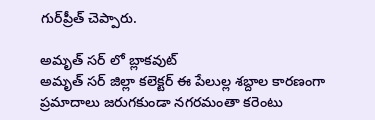గుర్‌ప్రీత్ చెప్పారు.

అమృత్ సర్ లో బ్లాకవుట్
అమృత్ సర్ జిల్లా కలెక్టర్ ఈ పేలుల్ల శబ్దాల కారణంగా ప్రమాదాలు జరుగకుండా నగరమంతా కరెంటు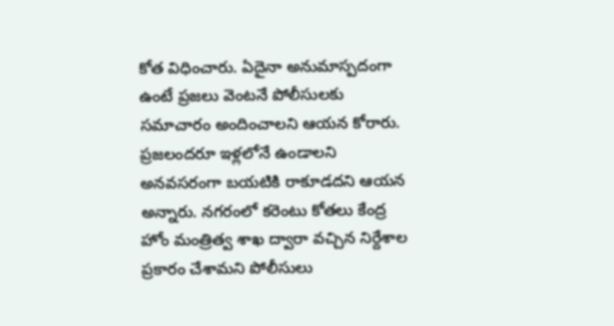కోత విధించారు. ఏదైనా అనుమాస్పదంగా ఉంటే ప్రజలు వెంటనే పోలీసులకు సమాచారం అందించాలని ఆయన కోరారు. ప్రజలందరూ ఇళ్లలోనే ఉండాలని అనవసరంగా బయటికి రాకూడదని ఆయన అన్నారు. నగరంలో కరెంటు కోతలు కేంద్ర హోం మంత్రిత్వ శాఖ ద్వారా వచ్చిన నిర్దేశాల ప్రకారం చేశామని పోలీసులు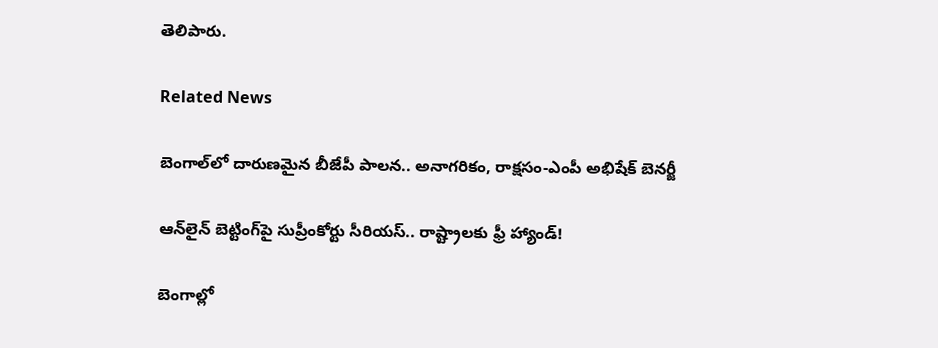తెలిపారు.

Related News

బెంగాల్‌లో దారుణమైన బీజేపీ పాలన.. అనాగరికం, రాక్షసం-ఎంపీ అభిషేక్ బెనర్జీ

ఆన్‌లైన్ బెట్టింగ్‌పై సుప్రీంకోర్టు సీరియస్.. రాష్ట్రాలకు ఫ్రీ హ్యాండ్!

బెంగాల్లో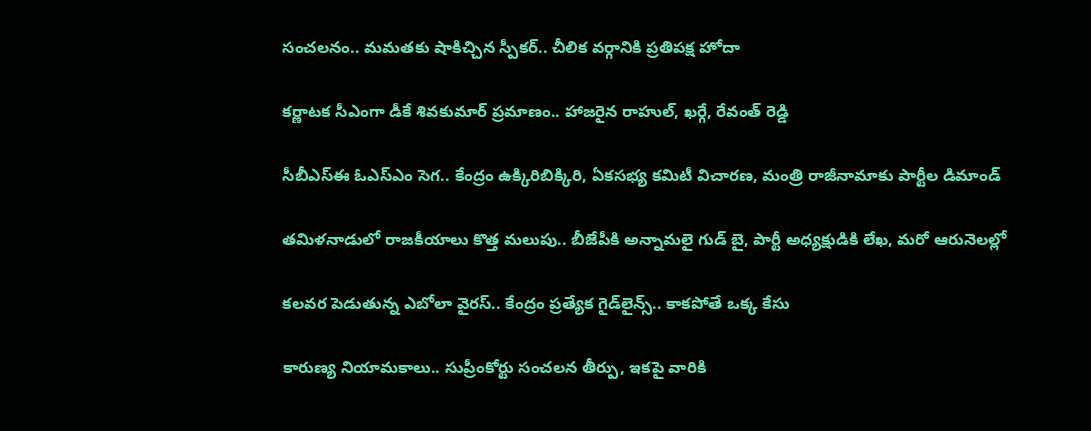సంచలనం.. మమతకు షాకిచ్చిన స్పీకర్.. చీలిక వర్గానికి ప్రతిపక్ష హోదా

కర్ణాటక సీఎంగా డీకే శివకుమార్‌ ప్రమాణం.. హాజరైన రాహుల్, ఖర్గే, రేవంత్ రెడ్డి

సీబీఎస్ఈ ఓఎస్ఎం సెగ.. కేంద్రం ఉక్కిరిబిక్కిరి, ఏకసభ్య కమిటీ విచారణ, మంత్రి రాజీనామాకు పార్టీల డిమాండ్

తమిళనాడులో రాజకీయాలు కొత్త మలుపు.. బీజేపీకి అన్నామలై గుడ్ బై, పార్టీ అధ్యక్షుడికి లేఖ, మరో ఆరునెలల్లో

కలవర పెడుతున్న ఎబోలా వైరస్.. కేంద్రం ప్రత్యేక గైడ్‌లైన్స్.. కాకపోతే ఒక్క కేసు

కారుణ్య నియామకాలు.. సుప్రీంకోర్టు సంచలన తీర్పు, ఇకపై వారికి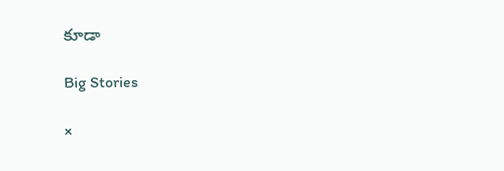కూడా

Big Stories

×